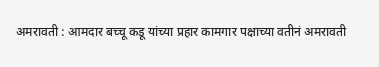अमरावती : आमदार बच्चू कडू यांच्या प्रहार कामगार पक्षाच्या वतीनं अमरावती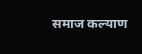समाज कल्याण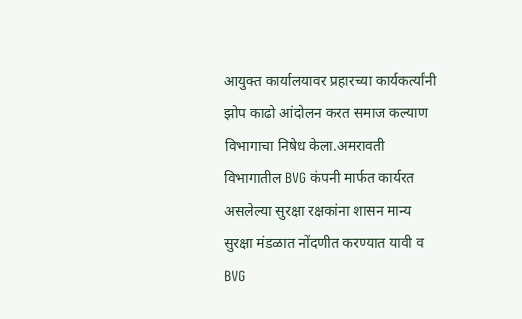आयुक्त कार्यालयावर प्रहारच्या कार्यकर्त्यांनी झोप काढो आंदोलन करत समाज कल्याण विभागाचा निषेध केला.अमरावती विभागातील BVG कंपनी मार्फत कार्यरत असलेल्या सुरक्षा रक्षकांना शासन मान्य सुरक्षा मंडळात नोंदणीत करण्यात यावी व BVG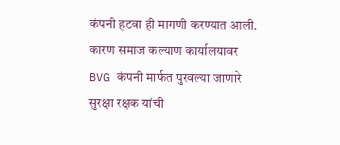कंपनी हटवा ही मागणी करण्यात आली. कारण समाज कल्याण कार्यालयावर BVG कंपनी मार्फत पुरवल्या जाणारे सुरक्षा रक्षक यांची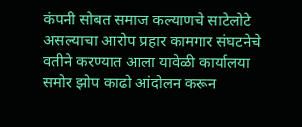कंपनी सोबत समाज कल्याणचे साटेलोटे असल्याचा आरोप प्रहार कामगार संघटनेचे वतीने करण्यात आला यावेळी कार्यालया समोर झोप काढो आंदोलन करून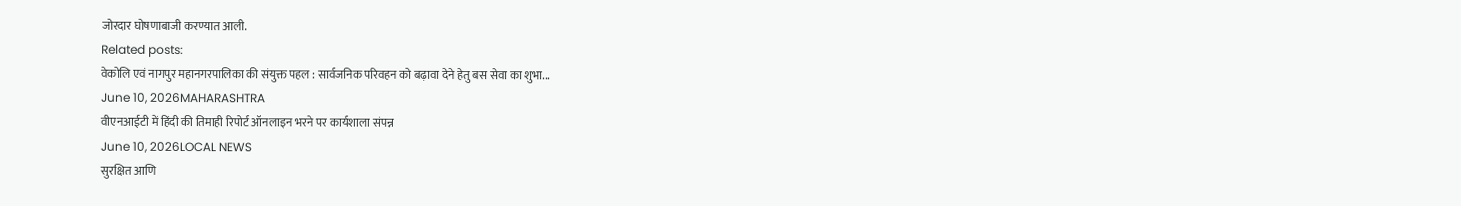जोरदार घोषणाबाजी करण्यात आली.
Related posts:
वेकोलि एवं नागपुर महानगरपालिका की संयुक्त पहल : सार्वजनिक परिवहन को बढ़ावा देने हेतु बस सेवा का शुभा...
June 10, 2026MAHARASHTRA
वीएनआईटी में हिंदी की तिमाही रिपोर्ट ऑनलाइन भरने पर कार्यशाला संपन्न
June 10, 2026LOCAL NEWS
सुरक्षित आणि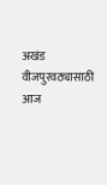अखंड वीजपुरवठ्यासाठी आज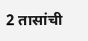2 तासांची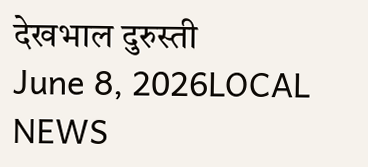देखभाल दुरुस्ती
June 8, 2026LOCAL NEWS